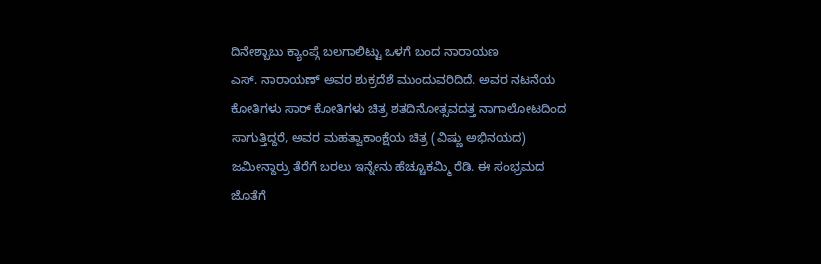ದಿನೇಶ್ಬಾಬು ಕ್ಯಾಂಪ್ಗೆ ಬಲಗಾಲಿಟ್ಟು ಒಳಗೆ ಬಂದ ನಾರಾಯಣ
ಎಸ್. ನಾರಾಯಣ್ ಅವರ ಶುಕ್ರದೆಶೆ ಮುಂದುವರಿದಿದೆ. ಅವರ ನಟನೆಯ ಕೋತಿಗಳು ಸಾರ್ ಕೋತಿಗಳು ಚಿತ್ರ ಶತದಿನೋತ್ಸವದತ್ತ ನಾಗಾಲೋಟದಿಂದ ಸಾಗುತ್ತಿದ್ದರೆ, ಅವರ ಮಹತ್ವಾಕಾಂಕ್ಷೆಯ ಚಿತ್ರ (ವಿಷ್ಣು ಅಭಿನಯದ) ಜಮೀನ್ದಾರ್ರು ತೆರೆಗೆ ಬರಲು ಇನ್ನೇನು ಹೆಚ್ಚೂಕಮ್ಮಿ ರೆಡಿ. ಈ ಸಂಭ್ರಮದ ಜೊತೆಗೆ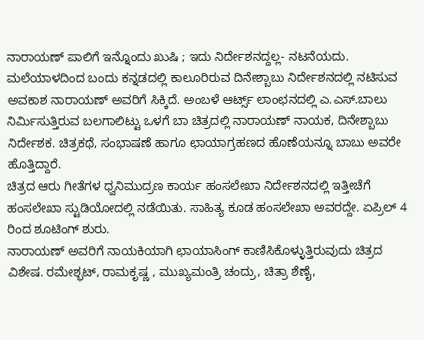ನಾರಾಯಣ್ ಪಾಲಿಗೆ ಇನ್ನೊಂದು ಖುಷಿ ; ಇದು ನಿರ್ದೇಶನದ್ದಲ್ಲ- ನಟನೆಯದು.
ಮಲೆಯಾಳದಿಂದ ಬಂದು ಕನ್ನಡದಲ್ಲಿ ಕಾಲೂರಿರುವ ದಿನೇಶ್ಬಾಬು ನಿರ್ದೇಶನದಲ್ಲಿ ನಟಿಸುವ ಅವಕಾಶ ನಾರಾಯಣ್ ಅವರಿಗೆ ಸಿಕ್ಕಿದೆ. ಅಂಬಳೆ ಆರ್ಟ್ಸ್ ಲಾಂಛನದಲ್ಲಿ ಎ.ಎಸ್.ಬಾಲು ನಿರ್ಮಿಸುತ್ತಿರುವ ಬಲಗಾಲಿಟ್ಟು ಒಳಗೆ ಬಾ ಚಿತ್ರದಲ್ಲಿ ನಾರಾಯಣ್ ನಾಯಕ, ದಿನೇಶ್ಬಾಬು ನಿರ್ದೇಶಕ. ಚಿತ್ರಕಥೆ, ಸಂಭಾಷಣೆ ಹಾಗೂ ಛಾಯಾಗ್ರಹಣದ ಹೊಣೆಯನ್ನೂ ಬಾಬು ಅವರೇ ಹೊತ್ತಿದ್ದಾರೆ.
ಚಿತ್ರದ ಆರು ಗೀತೆಗಳ ಧ್ವನಿಮುದ್ರಣ ಕಾರ್ಯ ಹಂಸಲೇಖಾ ನಿರ್ದೇಶನದಲ್ಲಿ ಇತ್ತೀಚೆಗೆ ಹಂಸಲೇಖಾ ಸ್ಟುಡಿಯೋದಲ್ಲಿ ನಡೆಯಿತು. ಸಾಹಿತ್ಯ ಕೂಡ ಹಂಸಲೇಖಾ ಅವರದ್ದೇ. ಏಪ್ರಿಲ್ 4 ರಿಂದ ಶೂಟಿಂಗ್ ಶುರು.
ನಾರಾಯಣ್ ಅವರಿಗೆ ನಾಯಕಿಯಾಗಿ ಛಾಯಾಸಿಂಗ್ ಕಾಣಿಸಿಕೊಳ್ಳುತ್ತಿರುವುದು ಚಿತ್ರದ ವಿಶೇಷ. ರಮೇಶ್ಭಟ್, ರಾಮಕೃಷ್ಣ , ಮುಖ್ಯಮಂತ್ರಿ ಚಂದ್ರು, ಚಿತ್ರಾ ಶೆಣೈ,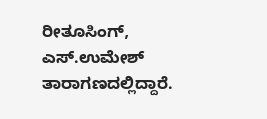ರೀತೂಸಿಂಗ್, ಎಸ್.ಉಮೇಶ್ ತಾರಾಗಣದಲ್ಲಿದ್ದಾರೆ.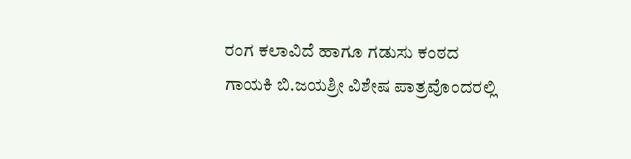ರಂಗ ಕಲಾವಿದೆ ಹಾಗೂ ಗಡುಸು ಕಂಠದ ಗಾಯಕಿ ಬಿ.ಜಯಶ್ರೀ ವಿಶೇಷ ಪಾತ್ರವೊಂದರಲ್ಲಿ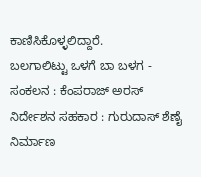ಕಾಣಿಸಿಕೊಳ್ಳಲಿದ್ದಾರೆ.
ಬಲಗಾಲಿಟ್ಟು ಒಳಗೆ ಬಾ ಬಳಗ -
ಸಂಕಲನ : ಕೆಂಪರಾಜ್ ಅರಸ್
ನಿರ್ದೇಶನ ಸಹಕಾರ : ಗುರುದಾಸ್ ಶೆಣೈ
ನಿರ್ಮಾಣ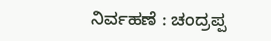ನಿರ್ವಹಣೆ : ಚಂದ್ರಪ್ಪ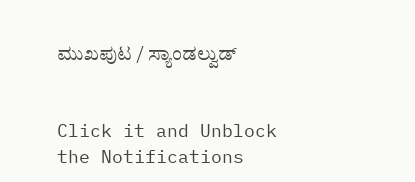ಮುಖಪುಟ / ಸ್ಯಾಂಡಲ್ವುಡ್


Click it and Unblock the Notifications